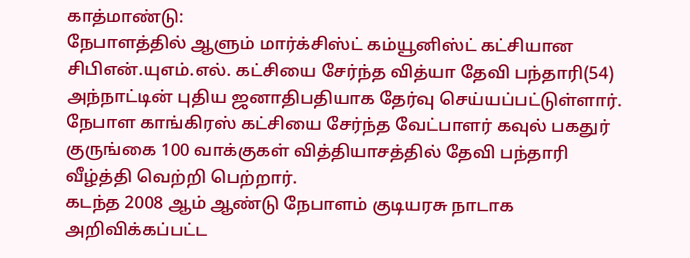காத்மாண்டு:
நேபாளத்தில் ஆளும் மார்க்சிஸ்ட் கம்யூனிஸ்ட் கட்சியான சிபிஎன்.யுஎம்.எல். கட்சியை சேர்ந்த வித்யா தேவி பந்தாரி(54) அந்நாட்டின் புதிய ஜனாதிபதியாக தேர்வு செய்யப்பட்டுள்ளார். நேபாள காங்கிரஸ் கட்சியை சேர்ந்த வேட்பாளர் கவுல் பகதுர் குருங்கை 100 வாக்குகள் வித்தியாசத்தில் தேவி பந்தாரி வீழ்த்தி வெற்றி பெற்றார்.
கடந்த 2008 ஆம் ஆண்டு நேபாளம் குடியரசு நாடாக அறிவிக்கப்பட்ட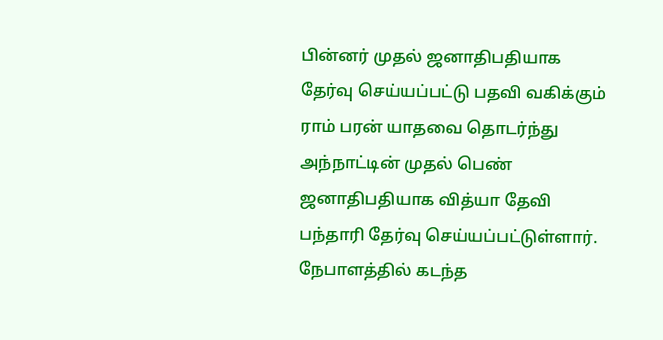பின்னர் முதல் ஜனாதிபதியாக தேர்வு செய்யப்பட்டு பதவி வகிக்கும் ராம் பரன் யாதவை தொடர்ந்து அந்நாட்டின் முதல் பெண் ஜனாதிபதியாக வித்யா தேவி பந்தாரி தேர்வு செய்யப்பட்டுள்ளார்.
நேபாளத்தில் கடந்த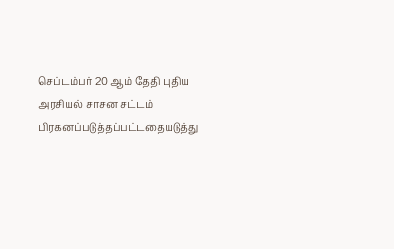செப்டம்பர் 20 ஆம் தேதி புதிய அரசியல் சாசன சட்டம் பிரகனப்படுத்தப்பட்டதையடுத்து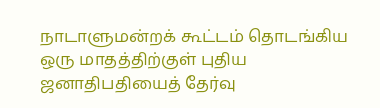நாடாளுமன்றக் கூட்டம் தொடங்கிய ஒரு மாதத்திற்குள் புதிய ஜனாதிபதியைத் தேர்வு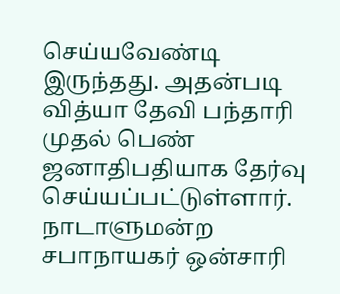செய்யவேண்டி இருந்தது. அதன்படி வித்யா தேவி பந்தாரி முதல் பெண் ஜனாதிபதியாக தேர்வு செய்யப்பட்டுள்ளார். நாடாளுமன்ற சபாநாயகர் ஒன்சாரி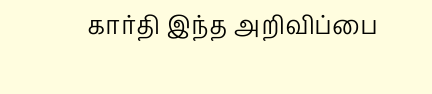கார்தி இந்த அறிவிப்பை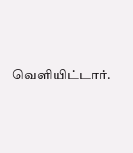வெளியிட்டார்.